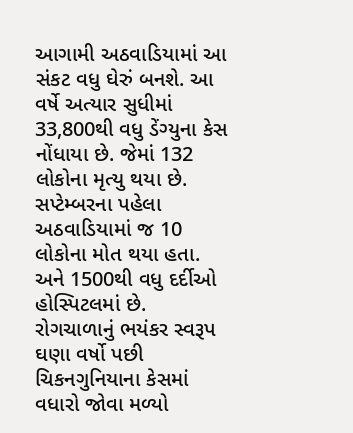આગામી અઠવાડિયામાં આ સંકટ વધુ ઘેરું બનશે. આ વર્ષે અત્યાર સુધીમાં 33,800થી વધુ ડેંગ્યુના કેસ નોંધાયા છે. જેમાં 132 લોકોના મૃત્યુ થયા છે. સપ્ટેમ્બરના પહેલા અઠવાડિયામાં જ 10 લોકોના મોત થયા હતા. અને 1500થી વધુ દર્દીઓ હોસ્પિટલમાં છે.
રોગચાળાનું ભયંકર સ્વરૂપ
ઘણા વર્ષો પછી ચિકનગુનિયાના કેસમાં વધારો જોવા મળ્યો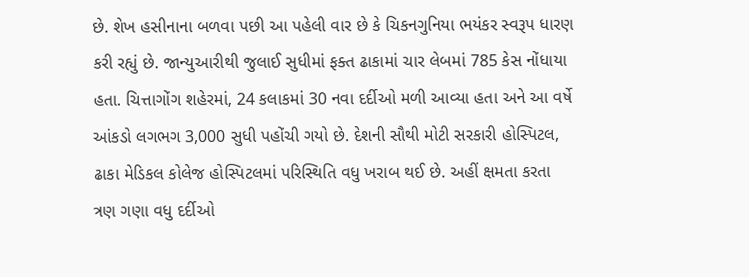છે. શેખ હસીનાના બળવા પછી આ પહેલી વાર છે કે ચિકનગુનિયા ભયંકર સ્વરૂપ ધારણ કરી રહ્યું છે. જાન્યુઆરીથી જુલાઈ સુધીમાં ફક્ત ઢાકામાં ચાર લેબમાં 785 કેસ નોંધાયા હતા. ચિત્તાગોંગ શહેરમાં, 24 કલાકમાં 30 નવા દર્દીઓ મળી આવ્યા હતા અને આ વર્ષે આંકડો લગભગ 3,000 સુધી પહોંચી ગયો છે. દેશની સૌથી મોટી સરકારી હોસ્પિટલ, ઢાકા મેડિકલ કોલેજ હોસ્પિટલમાં પરિસ્થિતિ વધુ ખરાબ થઈ છે. અહીં ક્ષમતા કરતા ત્રણ ગણા વધુ દર્દીઓ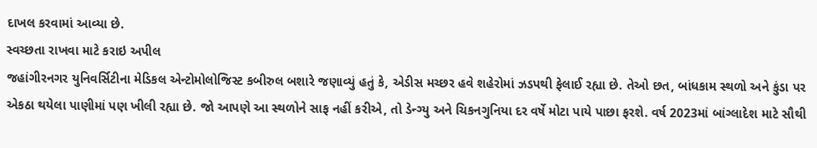દાખલ કરવામાં આવ્યા છે.
સ્વચ્છતા રાખવા માટે કરાઇ અપીલ
જહાંગીરનગર યુનિવર્સિટીના મેડિકલ એન્ટોમોલોજિસ્ટ કબીરુલ બશારે જણાવ્યું હતું કે, એડીસ મચ્છર હવે શહેરોમાં ઝડપથી ફેલાઈ રહ્યા છે. તેઓ છત, બાંધકામ સ્થળો અને કુંડા પર એકઠા થયેલા પાણીમાં પણ ખીલી રહ્યા છે. જો આપણે આ સ્થળોને સાફ નહીં કરીએ, તો ડેન્ગ્યુ અને ચિકનગુનિયા દર વર્ષે મોટા પાયે પાછા ફરશે. વર્ષ 2023માં બાંગ્લાદેશ માટે સૌથી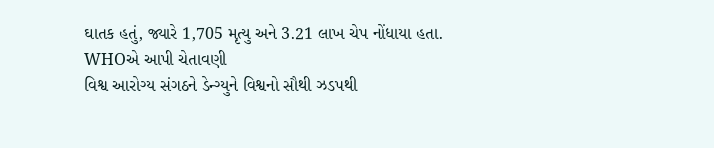ઘાતક હતું, જ્યારે 1,705 મૃત્યુ અને 3.21 લાખ ચેપ નોંધાયા હતા.
WHOએ આપી ચેતાવણી
વિશ્વ આરોગ્ય સંગઠને ડેન્ગ્યુને વિશ્વનો સૌથી ઝડપથી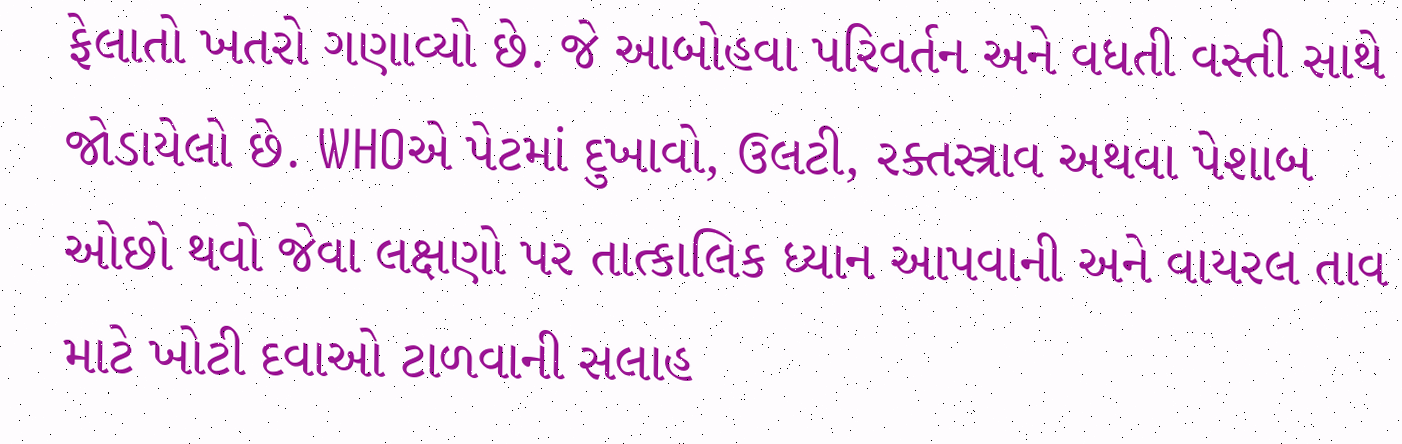ફેલાતો ખતરો ગણાવ્યો છે. જે આબોહવા પરિવર્તન અને વધતી વસ્તી સાથે જોડાયેલો છે. WHOએ પેટમાં દુખાવો, ઉલટી, રક્તસ્ત્રાવ અથવા પેશાબ ઓછો થવો જેવા લક્ષણો પર તાત્કાલિક ધ્યાન આપવાની અને વાયરલ તાવ માટે ખોટી દવાઓ ટાળવાની સલાહ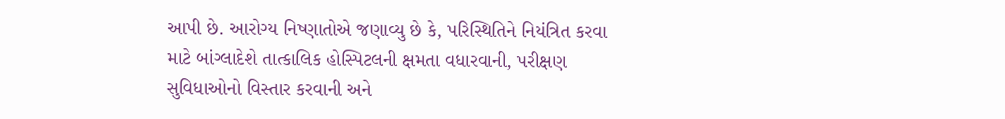આપી છે. આરોગ્ય નિષ્ણાતોએ જણાવ્યુ છે કે, પરિસ્થિતિને નિયંત્રિત કરવા માટે બાંગ્લાદેશે તાત્કાલિક હોસ્પિટલની ક્ષમતા વધારવાની, પરીક્ષણ સુવિધાઓનો વિસ્તાર કરવાની અને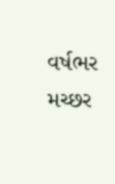વર્ષભર મચ્છર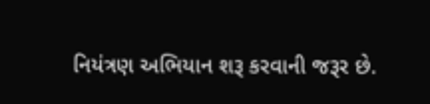નિયંત્રણ અભિયાન શરૂ કરવાની જરૂર છે.